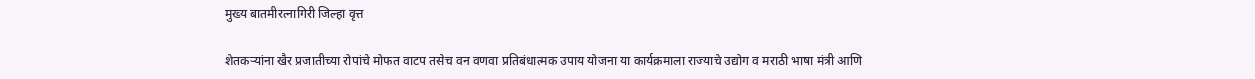मुख्य बातमीरत्नागिरी जिल्हा वृत्त

शेतकऱ्यांना खैर प्रजातीच्या रोपांचे मोफत वाटप तसेच वन वणवा प्रतिबंधात्मक उपाय योजना या कार्यक्रमाला राज्याचे उद्योग व मराठी भाषा मंत्री आणि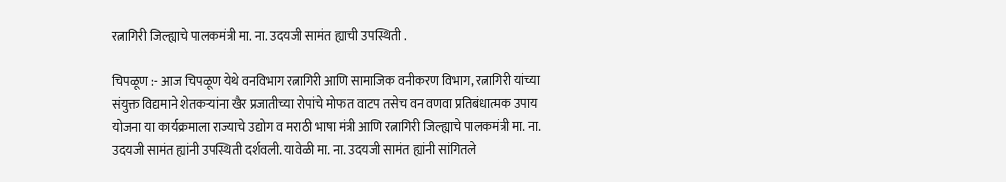रत्नागिरी जिल्ह्याचे पालकमंत्री मा. ना. उदयजी सामंत ह्याची उपस्थिती .

चिपळूण :- आज चिपळूण येथे वनविभाग रत्नागिरी आणि सामाजिक वनीकरण विभाग, रत्नागिरी यांच्या संयुक्त विद्यमाने शेतकऱ्यांना खैर प्रजातीच्या रोपांचे मोफत वाटप तसेच वन वणवा प्रतिबंधात्मक उपाय योजना या कार्यक्रमाला राज्याचे उद्योग व मराठी भाषा मंत्री आणि रत्नागिरी जिल्ह्याचे पालकमंत्री मा. ना. उदयजी सामंत ह्यांनी उपस्थिती दर्शवली. यावेळी मा. ना. उदयजी सामंत ह्यांनी सांगितले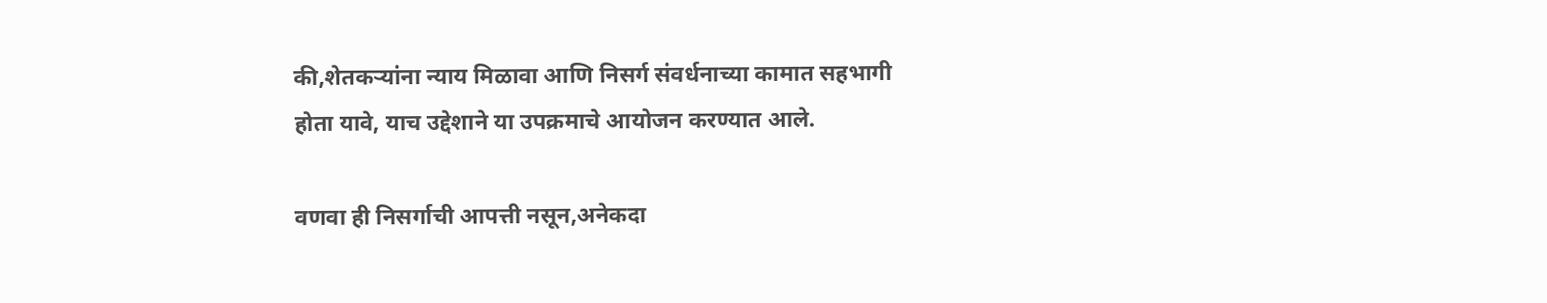की,शेतकऱ्यांना न्याय मिळावा आणि निसर्ग संवर्धनाच्या कामात सहभागी होता यावे, याच उद्देशाने या उपक्रमाचे आयोजन करण्यात आले.

वणवा ही निसर्गाची आपत्ती नसून,अनेकदा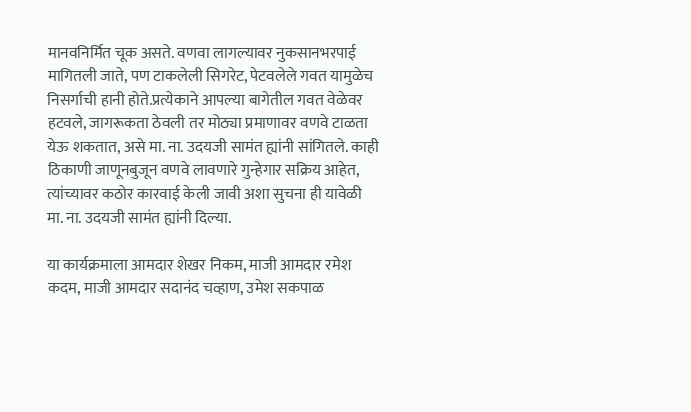मानवनिर्मित चूक असते. वणवा लागल्यावर नुकसानभरपाई मागितली जाते, पण टाकलेली सिगरेट, पेटवलेले गवत यामुळेच निसर्गाची हानी होते.प्रत्येकाने आपल्या बागेतील गवत वेळेवर हटवले, जागरूकता ठेवली तर मोठ्या प्रमाणावर वणवे टाळता येऊ शकतात, असे मा. ना. उदयजी सामंत ह्यांनी सांगितले. काही ठिकाणी जाणूनबुजून वणवे लावणारे गुन्हेगार सक्रिय आहेत, त्यांच्यावर कठोर कारवाई केली जावी अशा सुचना ही यावेळी मा. ना. उदयजी सामंत ह्यांनी दिल्या.

या कार्यक्रमाला आमदार शेखर निकम, माजी आमदार रमेश कदम, माजी आमदार सदानंद चव्हाण, उमेश सकपाळ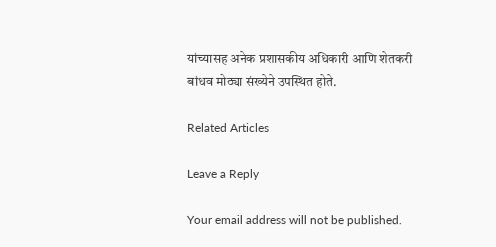यांच्यासह अनेक प्रशासकीय अधिकारी आणि शेतकरी बांधव मोठ्या संख्येने उपस्थित होते.

Related Articles

Leave a Reply

Your email address will not be published.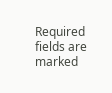Required fields are marked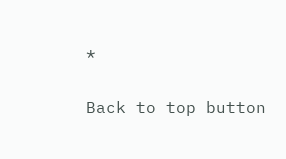*

Back to top button